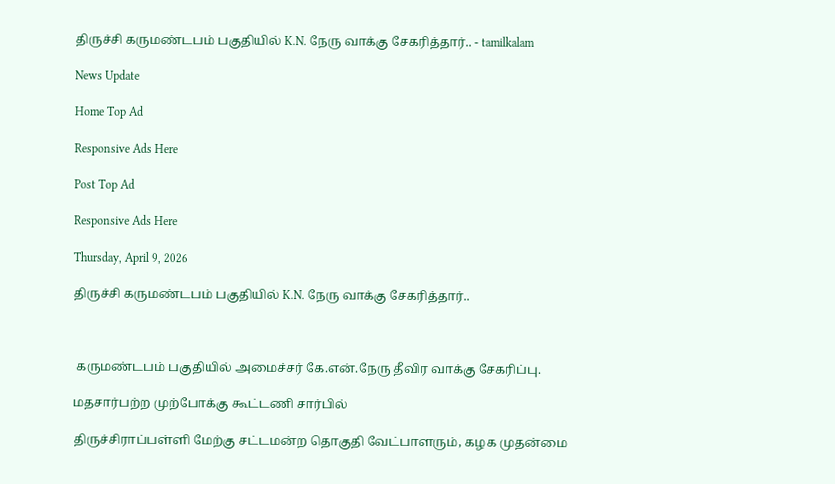திருச்சி கருமண்டபம் பகுதியில் K.N. நேரு வாக்கு சேகரித்தார்.. - tamilkalam

News Update

Home Top Ad

Responsive Ads Here

Post Top Ad

Responsive Ads Here

Thursday, April 9, 2026

திருச்சி கருமண்டபம் பகுதியில் K.N. நேரு வாக்கு சேகரித்தார்..



 கருமண்டபம் பகுதியில் அமைச்சர் கே.என்.நேரு தீவிர வாக்கு சேகரிப்பு.

மதசார்பற்ற முற்போக்கு கூட்டணி சார்பில்

திருச்சிராப்பள்ளி மேற்கு சட்டமன்ற தொகுதி வேட்பாளரும், கழக முதன்மை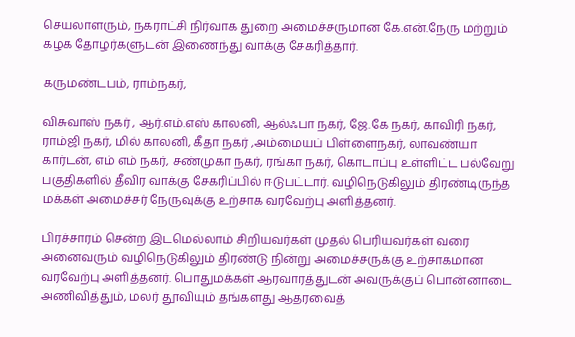செயலாளரும், நகராட்சி நிர்வாக துறை அமைச்சருமான கே.என்.நேரு மற்றும் கழக தோழர்களுடன் இணைந்து வாக்கு சேகரித்தார்.

கருமண்டபம், ராம்நகர்,

விசுவாஸ் நகர் , ஆர்.எம்.எஸ் காலனி, ஆல்ஃபா நகர், ஜே.கே நகர், காவிரி நகர், ராம்ஜி நகர், மில் காலனி, கீதா நகர் ,அம்மையப் பிள்ளைநகர், லாவண்யா கார்டன், எம் எம் நகர், சண்முகா நகர், ரங்கா நகர், கொடாப்பு உள்ளிட்ட பல்வேறு பகுதிகளில் தீவிர வாக்கு சேகரிப்பில் ஈடுபட்டார். வழிநெடுகிலும் திரண்டிருந்த மக்கள் அமைச்சர் நேருவுக்கு உற்சாக வரவேற்பு அளித்தனர்.

பிரச்சாரம் சென்ற இடமெல்லாம் சிறியவர்கள் முதல் பெரியவர்கள் வரை அனைவரும் வழிநெடுகிலும் திரண்டு நின்று அமைச்சருக்கு உற்சாகமான வரவேற்பு அளித்தனர். பொதுமக்கள் ஆரவாரத்துடன் அவருக்குப் பொன்னாடை அணிவித்தும், மலர் தூவியும் தங்களது ஆதரவைத்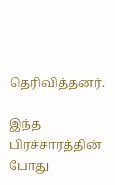தெரிவித்தனர்.

இந்த பிரச்சாரத்தின் போது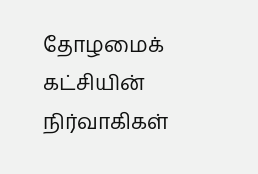தோழமைக் கட்சியின் நிர்வாகிகள்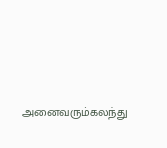அனைவரும்கலந்து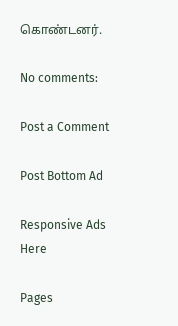கொண்டனர்.

No comments:

Post a Comment

Post Bottom Ad

Responsive Ads Here

Pages